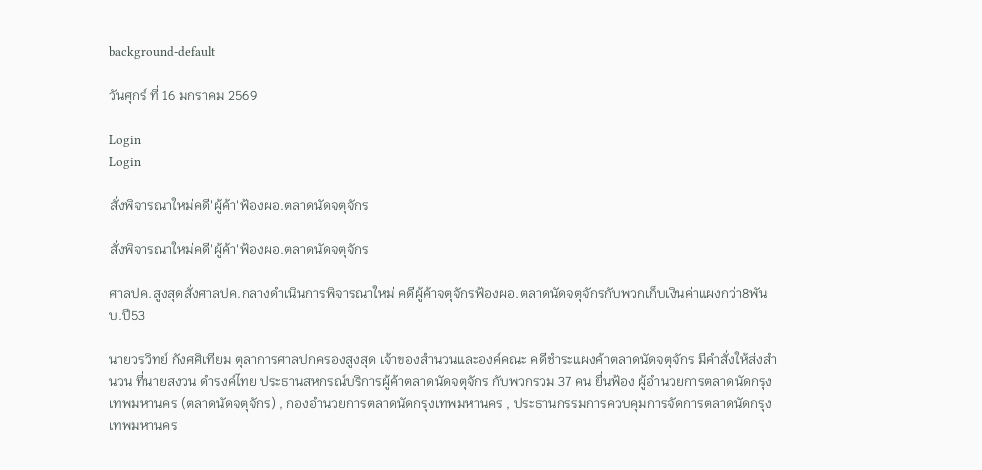background-default

วันศุกร์ ที่ 16 มกราคม 2569

Login
Login

สั่งพิจารณาใหม่คดี'ผู้ค้า'ฟ้องผอ.ตลาดนัดจตุจักร

สั่งพิจารณาใหม่คดี'ผู้ค้า'ฟ้องผอ.ตลาดนัดจตุจักร

ศาลปค.สูงสุดสั่งศาลปค.กลางดำเนินการพิจารณาใหม่ คดีผู้ค้าจตุจักรฟ้องผอ.ตลาดนัดจตุจักรกับพวกเก็บเงินค่าแผงกว่า8พันบ.ปี53

นายวรวิทย์ กังศศิเทียม ตุลาการศาลปกครองสูงสุด เจ้าของสำนวนและองค์คณะ คดีชำระแผงค้าตลาดนัดจตุจักร มีคำสั่งให้ส่งสำนวน ที่นายสงวน ดำรงค์ไทย ประธานสหกรณ์บริการผู้ค้าตลาดนัดจตุจักร กับพวกรวม 37 คน ยื่นฟ้อง ผู้อำนวยการตลาดนัดกรุงเทพมหานคร (ตลาดนัดจตุจักร) , กองอำนวยการตลาดนัดกรุงเทพมหานคร , ประธานกรรมการควบคุมการจัดการตลาดนัดกรุงเทพมหานคร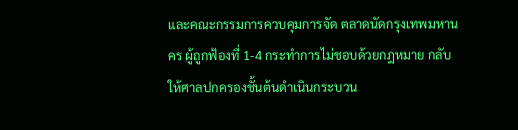และคณะกรรมการควบคุมการจัด ตลาดนัดกรุงเทพมหานคร ผู้ถูกฟ้องที่ 1-4 กระทำการไม่ชอบด้วยกฎหมาย กลับให้ศาลปกครองชั้นต้นดำเนินกระบวน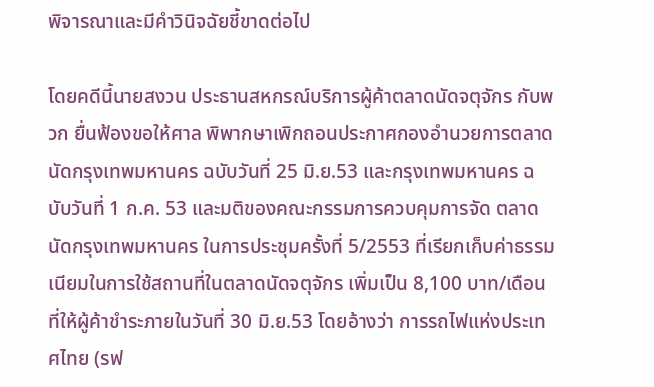พิจารณาและมีคำวินิจฉัยชี้ขาดต่อไป

โดยคดีนี้นายสงวน ประธานสหกรณ์บริการผู้ค้าตลาดนัดจตุจักร กับพวก ยื่นฟ้องขอให้ศาล พิพากษาเพิกถอนประกาศกองอำนวยการตลาดนัดกรุงเทพมหานคร ฉบับวันที่ 25 มิ.ย.53 และกรุงเทพมหานคร ฉบับวันที่ 1 ก.ค. 53 และมติของคณะกรรมการควบคุมการจัด ตลาดนัดกรุงเทพมหานคร ในการประชุมครั้งที่ 5/2553 ที่เรียกเก็บค่าธรรมเนียมในการใช้สถานที่ในตลาดนัดจตุจักร เพิ่มเป็น 8,100 บาท/เดือน ที่ให้ผู้ค้าชำระภายในวันที่ 30 มิ.ย.53 โดยอ้างว่า การรถไฟแห่งประเทศไทย (รฟ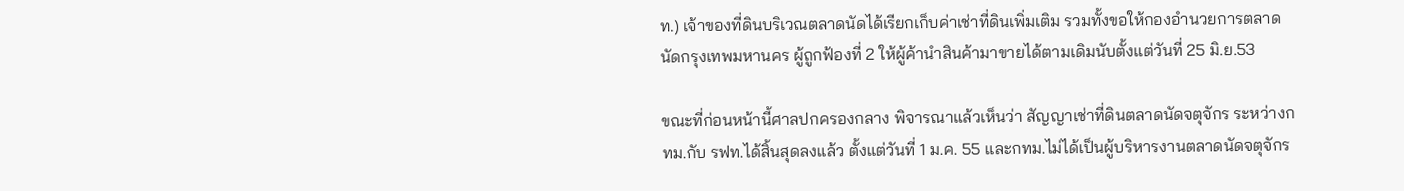ท.) เจ้าของที่ดินบริเวณตลาดนัดได้เรียกเก็บค่าเช่าที่ดินเพิ่มเติม รวมทั้งขอให้กองอำนวยการตลาดนัดกรุงเทพมหานคร ผู้ถูกฟ้องที่ 2 ให้ผู้ค้านำสินค้ามาขายได้ตามเดิมนับตั้งแต่วันที่ 25 มิ.ย.53

ขณะที่ก่อนหน้านี้ศาลปกครองกลาง พิจารณาแล้วเห็นว่า สัญญาเช่าที่ดินตลาดนัดจตุจักร ระหว่างกทม.กับ รฟท.ได้สิ้นสุดลงแล้ว ตั้งแต่วันที่ 1 ม.ค. 55 และกทม.ไม่ได้เป็นผู้บริหารงานตลาดนัดจตุจักร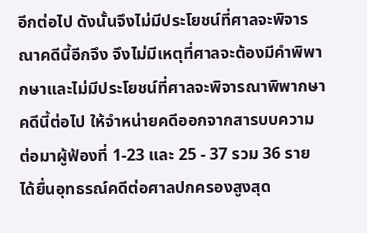อีกต่อไป ดังนั้นจึงไม่มีประโยชน์ที่ศาลจะพิจารณาคดีนี้อีกจึง จึงไม่มีเหตุที่ศาลจะต้องมีคำพิพากษาและไม่มีประโยชน์ที่ศาลจะพิจารณาพิพากษาคดีนี้ต่อไป ให้จำหน่ายคดีออกจากสารบบความ ต่อมาผู้ฟ้องที่ 1-23 และ 25 - 37 รวม 36 ราย ได้ยื่นอุทธรณ์คดีต่อศาลปกครองสูงสุด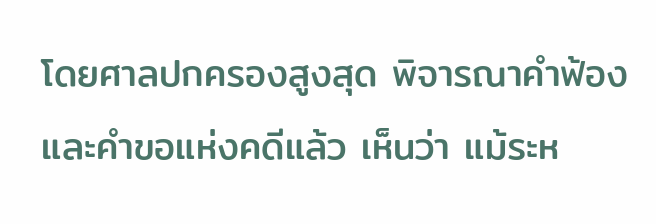โดยศาลปกครองสูงสุด พิจารณาคำฟ้อง และคำขอแห่งคดีแล้ว เห็นว่า แม้ระห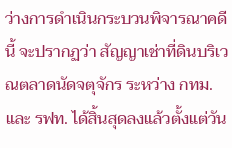ว่างการดำเนินกระบวนพิจารณาคดีนี้ จะปรากฏว่า สัญญาเช่าที่ดินบริเวณตลาดนัดจตุจักร ระหว่าง กทม.และ รฟท. ได้สิ้นสุดลงแล้วตั้งแต่วัน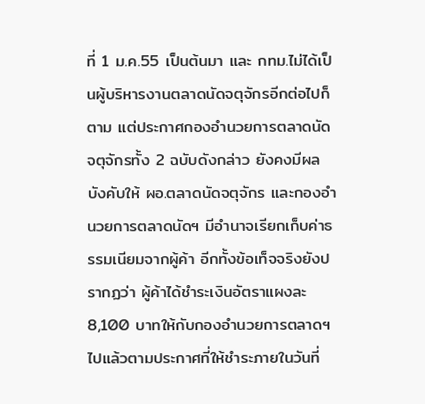ที่ 1 ม.ค.55 เป็นต้นมา และ กทม.ไม่ได้เป็นผู้บริหารงานตลาดนัดจตุจักรอีกต่อไปก็ตาม แต่ประกาศกองอำนวยการตลาดนัดจตุจักรทั้ง 2 ฉบับดังกล่าว ยังคงมีผลบังคับให้ ผอ.ตลาดนัดจตุจักร และกองอำนวยการตลาดนัดฯ มีอำนาจเรียกเก็บค่าธรรมเนียมจากผู้ค้า อีกทั้งข้อเท็จจริงยังปรากฏว่า ผู้ค้าได้ชำระเงินอัตราแผงละ 8,100 บาทให้กับกองอำนวยการตลาดฯ ไปแล้วตามประกาศที่ให้ชำระภายในวันที่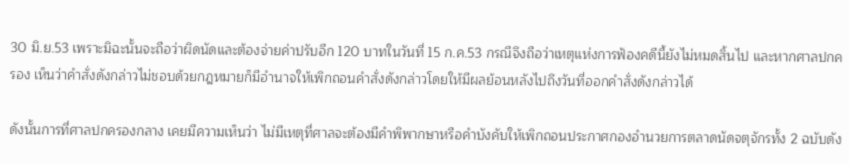30 มิ.ย.53 เพราะมิฉะนั้นจะถือว่าผิดนัดและต้องจ่ายค่าปรับอีก 120 บาทในวันที่ 15 ก.ค.53 กรณีจึงถือว่าเหตุแห่งการฟ้องคดีนี้ยังไม่หมดสิ้นไป และหากศาลปกครอง เห็นว่าคำสั่งดังกล่าวไม่ชอบด้วยกฎหมายก็มีอำนาจให้เพิกถอนคำสั่งดังกล่าวโดยให้มีผลย้อนหลังไปถึงวันที่ออกคำสั่งดังกล่าวได้

ดังนั้นการที่ศาลปกครองกลาง เคยมีความเห็นว่า ไม่มีเหตุที่ศาลจะต้องมีคำพิพากษาหรือคำบังคับให้เพิกถอนประกาศกองอำนวยการตลาดนัดจตุจักรทั้ง 2 ฉบับดัง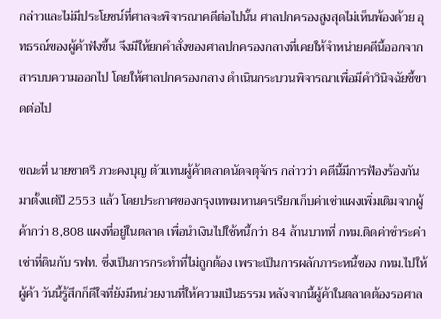กล่าวและไม่มีประโยชน์ที่ศาลจะพิจารณาคดีต่อไปนั้น ศาลปกครองสูงสุดไม่เห็นพ้องด้วย อุทธรณ์ของผู้ค้าฟังขึ้น จึงมีให้ยกคำสั่งของศาลปกครองกลางที่เคยให้จำหน่ายคดีนี้ออกจากสารบบความออกไป โดยให้ศาลปกครองกลาง ดำเนินกระบวนพิจารณาเพื่อมีคำวินิจฉัยชี้ขาดต่อไป

ขณะที่ นายชาตรี ภวะคงบุญ ตัวแทนผู้ค้าตลาดนัดจตุจักร กล่าวว่า คดีนี้มีการฟ้องร้องกันมาตั้งแต่ปี 2553 แล้ว โดยประกาศของกรุงเทพมหานครเรียกเก็บค่าเช่าแผงเพิ่มเติมจากผู้ค้ากว่า 8,808 แผงที่อยู่ในตลาด เพื่อนำเงินไปใช้หนี้กว่า 84 ล้านบาทที่ กทม.ติดค่าชำระค่าเช่าที่ดินกับ รฟท. ซึ่งเป็นการกระทำที่ไม่ถูกต้อง เพราะเป็นการผลักภาระหนี้ของ กทม.ไปให้ผู้ค้า วันนี้รู้สึกก็ดีใจที่ยังมีหน่วยงานที่ให้ความเป็นธรรม หลังจากนี้ผู้ค้าในตลาดต้องรอศาล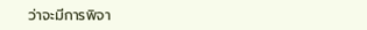ว่าจะมีการพิจา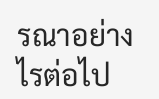รณาอย่างไรต่อไป